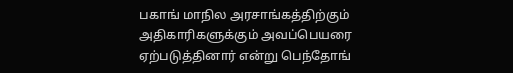பகாங் மாநில அரசாங்கத்திற்கும் அதிகாரிகளுக்கும் அவப்பெயரை ஏற்படுத்தினார் என்று பெந்தோங்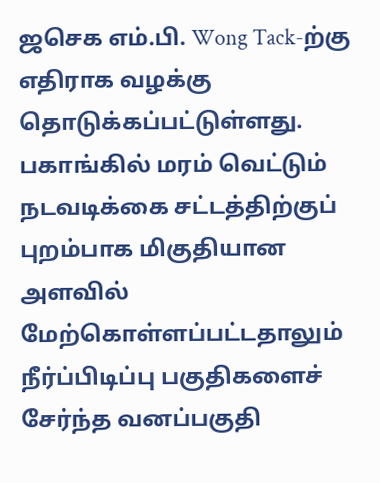ஜசெக எம்.பி. Wong Tack-ற்கு எதிராக வழக்கு தொடுக்கப்பட்டுள்ளது. பகாங்கில் மரம் வெட்டும் நடவடிக்கை சட்டத்திற்குப் புறம்பாக மிகுதியான அளவில் மேற்கொள்ளப்பட்டதாலும் நீர்ப்பிடிப்பு பகுதிகளைச் சேர்ந்த வனப்பகுதி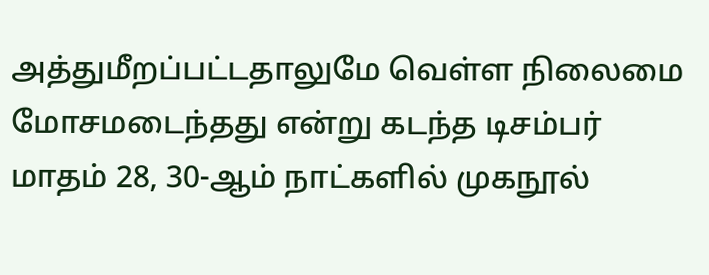அத்துமீறப்பட்டதாலுமே வெள்ள நிலைமை மோசமடைந்தது என்று கடந்த டிசம்பர் மாதம் 28, 30-ஆம் நாட்களில் முகநூல்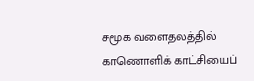சமூக வளைதலத்தில் காணொளிக் காட்சியைப்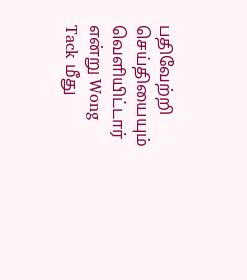பதிவேற்றி செய்தியையும் வெளியிட்டார் என்று Wong Tack மீது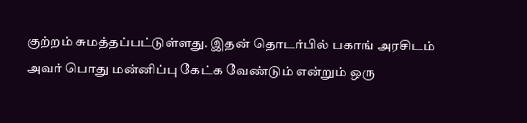குற்றம் சுமத்தப்பட்டுள்ளது. இதன் தொடர்பில் பகாங் அரசிடம் அவர் பொது மன்னிப்பு கேட்க வேண்டும் என்றும் ஒரு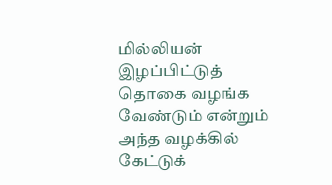மில்லியன் இழப்பிட்டுத் தொகை வழங்க வேண்டும் என்றும் அந்த வழக்கில் கேட்டுக்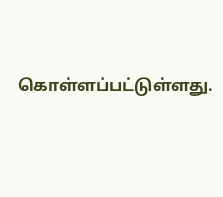கொள்ளப்பட்டுள்ளது.